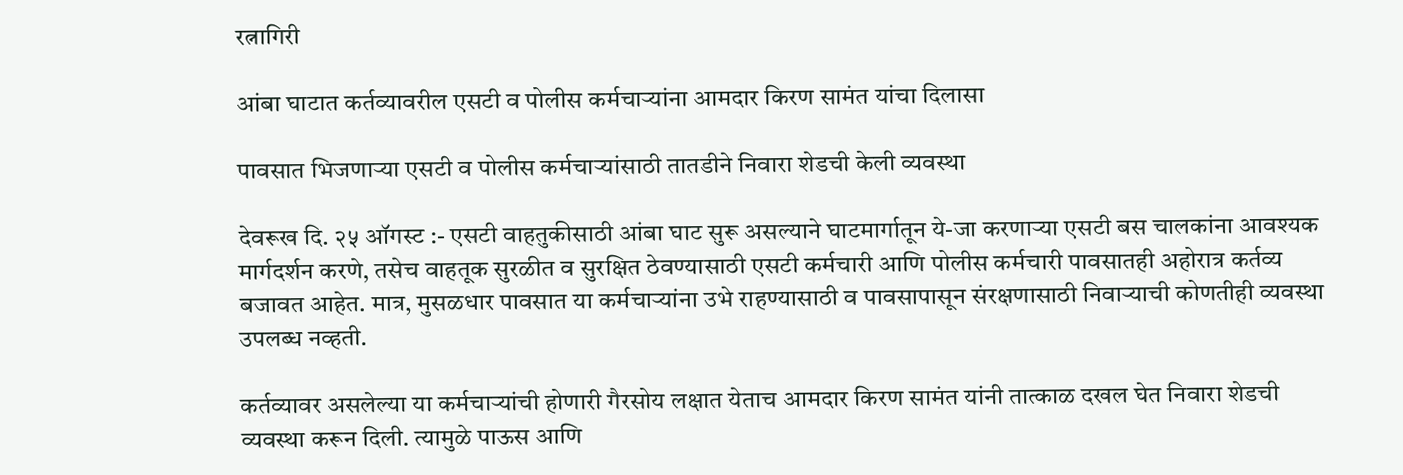रत्नागिरी

आंबा घाटात कर्तव्यावरील एसटी व पोलीस कर्मचाऱ्यांना आमदार किरण सामंत यांचा दिलासा

पावसात भिजणाऱ्या एसटी व पोलीस कर्मचाऱ्यांसाठी तातडीने निवारा शेडची केली व्यवस्था

देवरूख दि. २५ ऑगस्ट :- एसटी वाहतुकीसाठी आंबा घाट सुरू असल्याने घाटमार्गातून ये-जा करणाऱ्या एसटी बस चालकांना आवश्यक मार्गदर्शन करणे, तसेच वाहतूक सुरळीत व सुरक्षित ठेवण्यासाठी एसटी कर्मचारी आणि पोलीस कर्मचारी पावसातही अहोरात्र कर्तव्य बजावत आहेत. मात्र, मुसळधार पावसात या कर्मचाऱ्यांना उभे राहण्यासाठी व पावसापासून संरक्षणासाठी निवाऱ्याची कोणतीही व्यवस्था उपलब्ध नव्हती.

कर्तव्यावर असलेल्या या कर्मचाऱ्यांची होणारी गैरसोय लक्षात येताच आमदार किरण सामंत यांनी तात्काळ दखल घेत निवारा शेडची व्यवस्था करून दिली. त्यामुळे पाऊस आणि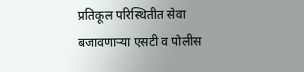प्रतिकूल परिस्थितीत सेवा बजावणाऱ्या एसटी व पोलीस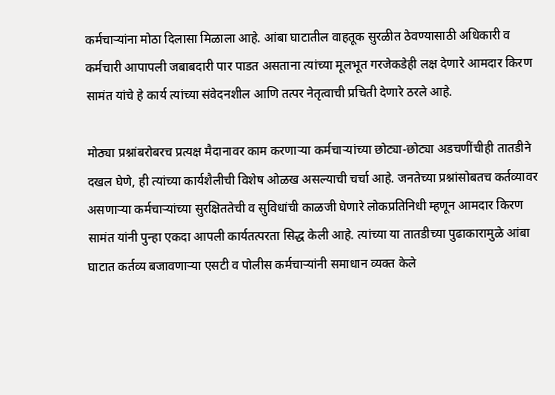कर्मचाऱ्यांना मोठा दिलासा मिळाला आहे. आंबा घाटातील वाहतूक सुरळीत ठेवण्यासाठी अधिकारी व कर्मचारी आपापली जबाबदारी पार पाडत असताना त्यांच्या मूलभूत गरजेकडेही लक्ष देणारे आमदार किरण सामंत यांचे हे कार्य त्यांच्या संवेदनशील आणि तत्पर नेतृत्वाची प्रचिती देणारे ठरले आहे.

मोठ्या प्रश्नांबरोबरच प्रत्यक्ष मैदानावर काम करणाऱ्या कर्मचाऱ्यांच्या छोट्या-छोट्या अडचणींचीही तातडीने दखल घेणे, ही त्यांच्या कार्यशैलीची विशेष ओळख असल्याची चर्चा आहे. जनतेच्या प्रश्नांसोबतच कर्तव्यावर असणाऱ्या कर्मचाऱ्यांच्या सुरक्षिततेची व सुविधांची काळजी घेणारे लोकप्रतिनिधी म्हणून आमदार किरण सामंत यांनी पुन्हा एकदा आपली कार्यतत्परता सिद्ध केली आहे. त्यांच्या या तातडीच्या पुढाकारामुळे आंबा घाटात कर्तव्य बजावणाऱ्या एसटी व पोलीस कर्मचाऱ्यांनी समाधान व्यक्त केले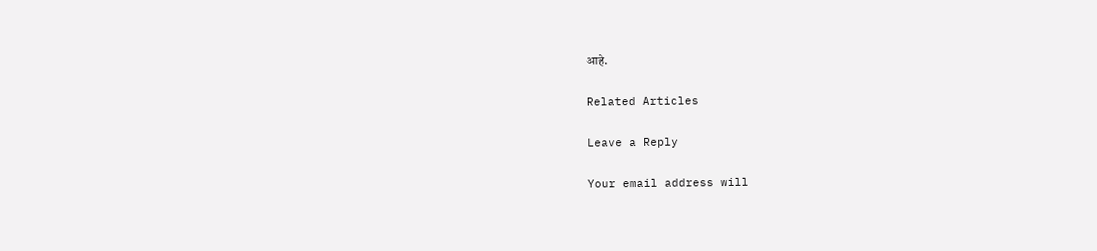आहे.

Related Articles

Leave a Reply

Your email address will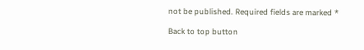not be published. Required fields are marked *

Back to top button